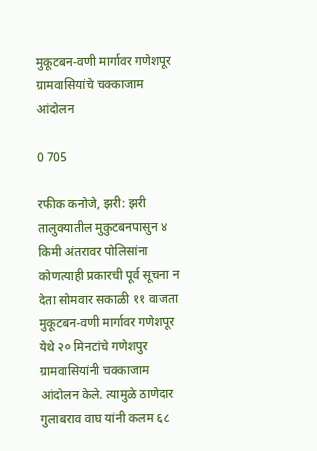मुकूटबन-वणी मार्गावर गणेशपूर ग्रामवासियांचे चक्काजाम आंदोलन

0 705

रफीक कनोजे, झरी: झरी तालुक्यातील मुकुटबनपासुन ४ किमी अंतरावर पोलिसांना कोणत्याही प्रकारची पूर्व सूचना न देता सोमवार सकाळी ११ वाजता मुकूटबन-वणी मार्गावर गणेशपूर येथे २० मिनटांचे गणेशपुर ग्रामवासियांनी चक्काजाम आंदोलन केले. त्यामुळे ठाणेदार गुलाबराव वाघ यांनी कलम ६८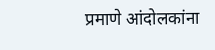प्रमाणे आंदोलकांना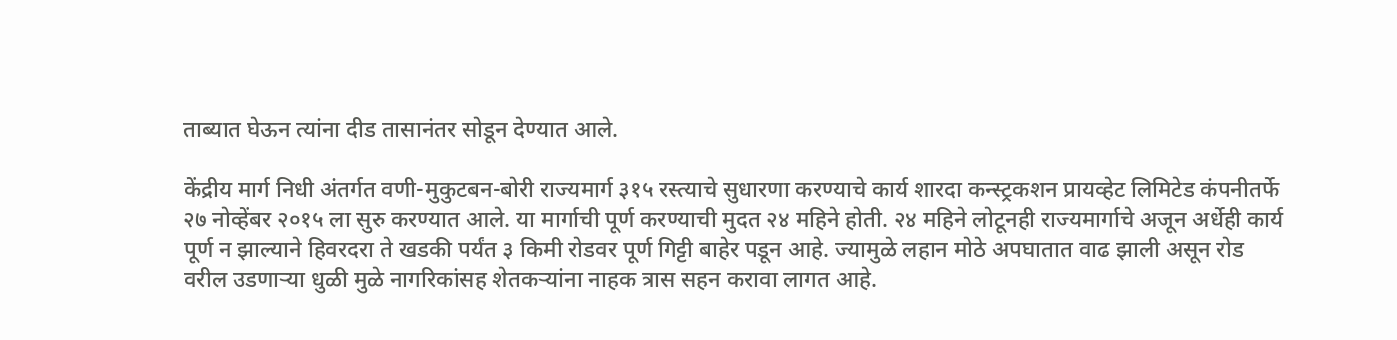ताब्यात घेऊन त्यांना दीड तासानंतर सोडून देण्यात आले.

केंद्रीय मार्ग निधी अंतर्गत वणी-मुकुटबन-बोरी राज्यमार्ग ३१५ रस्त्याचे सुधारणा करण्याचे कार्य शारदा कन्स्ट्रकशन प्रायव्हेट लिमिटेड कंपनीतर्फे २७ नोव्हेंबर २०१५ ला सुरु करण्यात आले. या मार्गाची पूर्ण करण्याची मुदत २४ महिने होती. २४ महिने लोटूनही राज्यमार्गाचे अजून अर्धेही कार्य पूर्ण न झाल्याने हिवरदरा ते खडकी पर्यंत ३ किमी रोडवर पूर्ण गिट्टी बाहेर पडून आहे. ज्यामुळे लहान मोठे अपघातात वाढ झाली असून रोड वरील उडणाऱ्या धुळी मुळे नागरिकांसह शेतकऱ्यांना नाहक त्रास सहन करावा लागत आहे.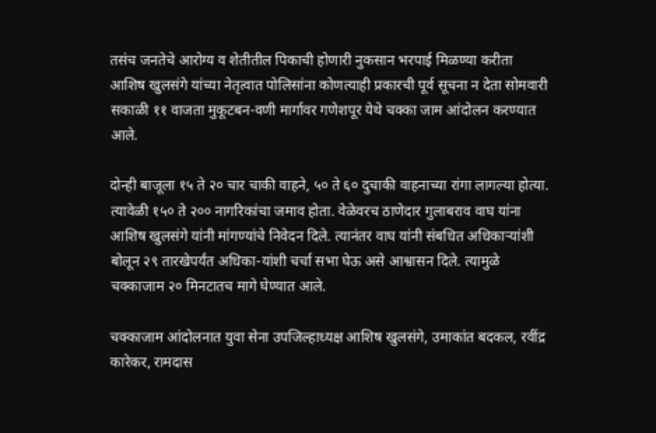तसंच जनतेचे आरोग्य व शेतीतील पिकाची होणारी नुकसान भरपाई मिळण्या करीता आशिष खुलसंगे यांच्या नेतृत्वात पोलिसांना कोणत्याही प्रकारची पूर्व सूचना न देता सोमवारी सकाळी ११ वाजता मुकूटबन-वणी मार्गावर गणेशपूर येथे चक्का जाम आंदोलन करण्यात आले.

दोन्ही बाजूला १५ ते २० चार चाकी वाहने, ५० ते ६० दुचाकी वाहनाच्या रांगा लागल्या होत्या. त्यावेळी १५० ते २०० नागरिकांचा जमाव होता. वेळेवरच ठाणेदार गुलाबराव वाघ यांना आशिष खुलसंगे यांनी मांगण्यांचे निवेदन दिले. त्यानंतर वाघ यांनी संबधित अधिकाऱ्यांशी बोलून २९ तारखेपर्यंत अधिका-यांशी चर्चा सभा घेऊ असे आश्वासन दिले. त्यामुळे चक्काजाम २० मिनटातच मागे घेण्यात आले.

चक्काजाम आंदोलनात युवा सेना उपजिल्हाध्यक्ष आशिष खुलसंगे, उमाकांत बदकल, रवींद्र कारेकर, रामदास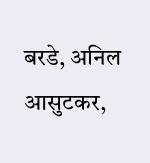बरडे, अनिल आसुटकर,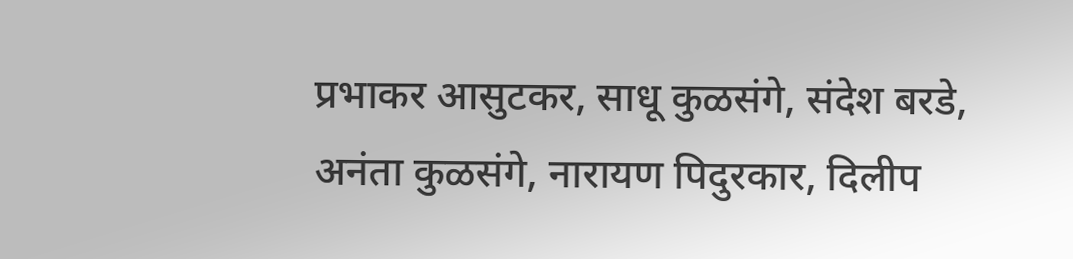प्रभाकर आसुटकर, साधू कुळसंगे, संदेश बरडे, अनंता कुळसंगे, नारायण पिदुरकार, दिलीप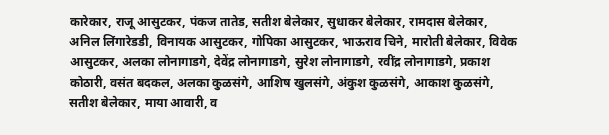कारेकार, राजू आसुटकर, पंकज तातेड, सतीश बेलेकार, सुधाकर बेलेकार, रामदास बेलेकार, अनिल लिंगारेडडी, विनायक आसुटकर, गोपिका आसुटकर, भाऊराव चिने, मारोती बेलेकार, विवेक आसुटकर, अलका लोनागाडगे, देवेंद्र लोनागाडगे, सुरेश लोनागाडगे, रवींद्र लोनागाडगे, प्रकाश कोठारी, वसंत बदकल, अलका कुळसंगे, आशिष खुलसंगे, अंकुश कुळसंगे, आकाश कुळसंगे, सतीश बेलेकार, माया आवारी, व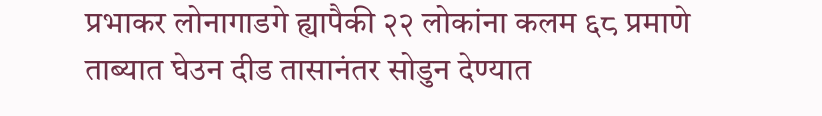प्रभाकर लोनागाडगे ह्यापैकी २२ लोकांना कलम ६८ प्रमाणे ताब्यात घेउन दीड तासानंतर सोडुन देण्यात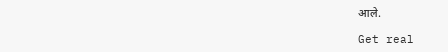आले.

Get real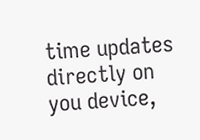time updates directly on you device,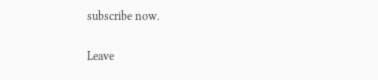subscribe now.

Leave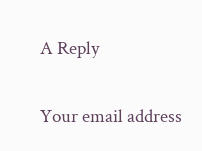A Reply

Your email address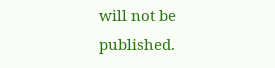will not be published.